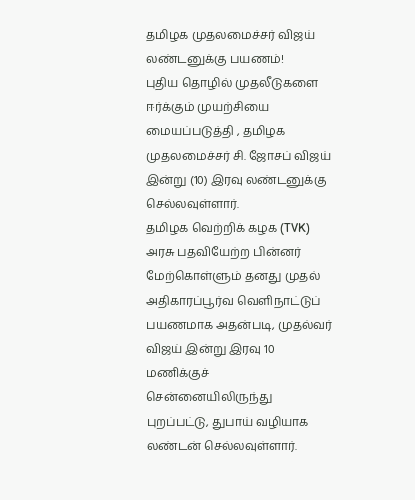தமிழக முதலமைச்சர் விஜய் லண்டனுக்கு பயணம்!
புதிய தொழில் முதலீடுகளை ஈர்க்கும் முயற்சியை மையப்படுத்தி , தமிழக முதலமைச்சர் சி. ஜோசப் விஜய் இன்று (10) இரவு லண்டனுக்கு செல்லவுள்ளார்.
தமிழக வெற்றிக் கழக (TVK) அரசு பதவியேற்ற பின்னர் மேற்கொள்ளும் தனது முதல் அதிகாரப்பூர்வ வெளிநாட்டுப் பயணமாக அதன்படி, முதல்வர் விஜய் இன்று இரவு 10 மணிக்குச் சென்னையிலிருந்து புறப்பட்டு, துபாய் வழியாக லண்டன் செல்லவுள்ளார்.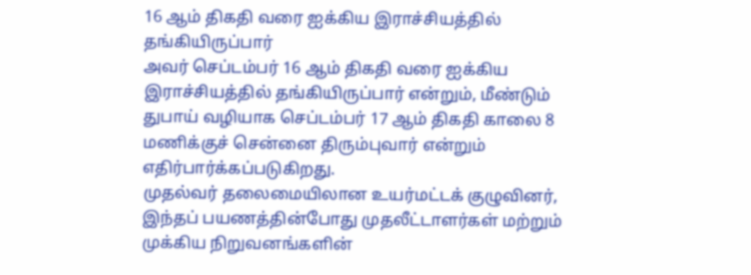16 ஆம் திகதி வரை ஐக்கிய இராச்சியத்தில் தங்கியிருப்பார்
அவர் செப்டம்பர் 16 ஆம் திகதி வரை ஐக்கிய இராச்சியத்தில் தங்கியிருப்பார் என்றும், மீண்டும் துபாய் வழியாக செப்டம்பர் 17 ஆம் திகதி காலை 8 மணிக்குச் சென்னை திரும்புவார் என்றும் எதிர்பார்க்கப்படுகிறது.
முதல்வர் தலைமையிலான உயர்மட்டக் குழுவினர், இந்தப் பயணத்தின்போது முதலீட்டாளர்கள் மற்றும் முக்கிய நிறுவனங்களின்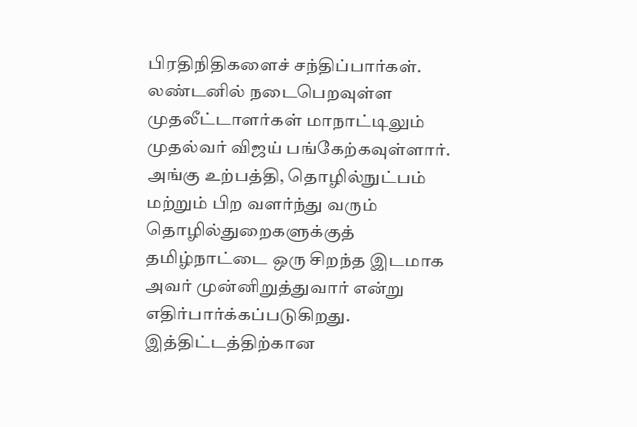பிரதிநிதிகளைச் சந்திப்பார்கள். லண்டனில் நடைபெறவுள்ள முதலீட்டாளர்கள் மாநாட்டிலும் முதல்வர் விஜய் பங்கேற்கவுள்ளார்.
அங்கு உற்பத்தி, தொழில்நுட்பம் மற்றும் பிற வளர்ந்து வரும் தொழில்துறைகளுக்குத் தமிழ்நாட்டை ஒரு சிறந்த இடமாக அவர் முன்னிறுத்துவார் என்று எதிர்பார்க்கப்படுகிறது.
இத்திட்டத்திற்கான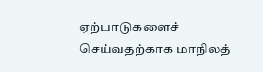ஏற்பாடுகளைச் செய்வதற்காக மாநிலத்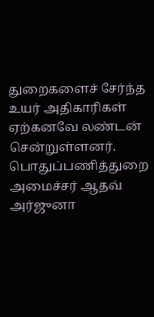துறைகளைச் சேர்ந்த உயர் அதிகாரிகள் ஏற்கனவே லண்டன் சென்றுள்ளனர்.
பொதுப்பணித்துறை அமைச்சர் ஆதவ் அர்ஜுனா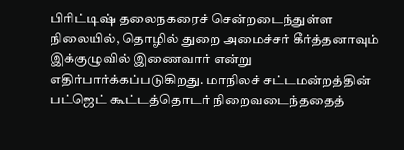பிரிட்டிஷ் தலைநகரைச் சென்றடைந்துள்ள நிலையில், தொழில் துறை அமைச்சர் கீர்த்தனாவும் இக்குழுவில் இணைவார் என்று எதிர்பார்க்கப்படுகிறது. மாநிலச் சட்டமன்றத்தின் பட்ஜெட் கூட்டத்தொடர் நிறைவடைந்ததைத்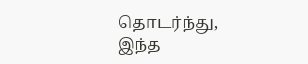தொடர்ந்து, இந்த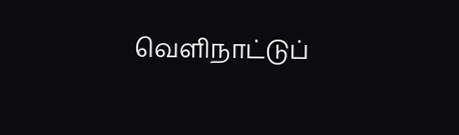வெளிநாட்டுப்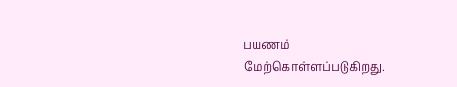பயணம் மேற்கொள்ளப்படுகிறது.